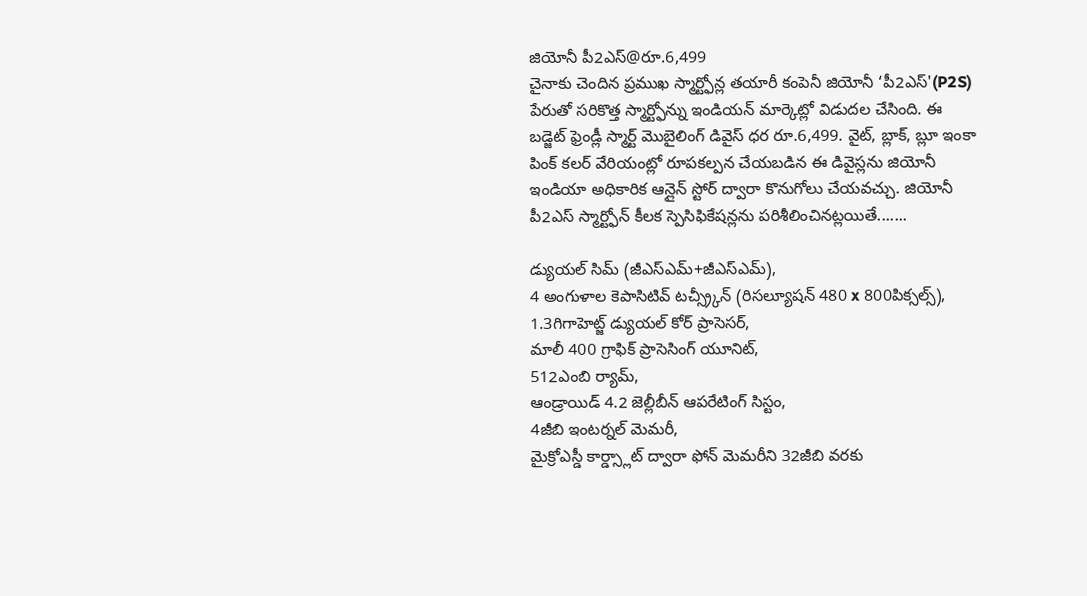జియోనీ పీ2ఎస్@రూ.6,499
చైనాకు చెందిన ప్రముఖ స్మార్ట్ఫోన్ల తయారీ కంపెనీ జియోనీ ‘పీ2ఎస్'(P2S) పేరుతో సరికొత్త స్మార్ట్ఫోన్ను ఇండియన్ మార్కెట్లో విడుదల చేసింది. ఈ బడ్జెట్ ఫ్రెండ్లీ స్మార్ట్ మొబైలింగ్ డివైస్ ధర రూ.6,499. వైట్, బ్లాక్, బ్లూ ఇంకా పింక్ కలర్ వేరియంట్లో రూపకల్పన చేయబడిన ఈ డివైస్లను జియోనీ ఇండియా అధికారిక ఆన్లైన్ స్టోర్ ద్వారా కొనుగోలు చేయవచ్చు. జియోనీ పీ2ఎస్ స్మార్ట్ఫోన్ కీలక స్పెసిఫికేషన్లను పరిశీలించినట్లయితే.......

డ్యుయల్ సిమ్ (జీఎస్ఎమ్+జీఎస్ఎమ్),
4 అంగుళాల కెపాసిటివ్ టచ్స్ర్కీన్ (రిసల్యూషన్ 480 x 800పిక్సల్స్),
1.3గిగాహెట్జ్ డ్యుయల్ కోర్ ప్రాసెసర్,
మాలీ 400 గ్రాఫిక్ ప్రాసెసింగ్ యూనిట్,
512ఎంబి ర్యామ్,
ఆండ్రాయిడ్ 4.2 జెల్లీబీన్ ఆపరేటింగ్ సిస్టం,
4జీబి ఇంటర్నల్ మెమరీ,
మైక్రోఎస్డీ కార్డ్స్లాట్ ద్వారా ఫోన్ మెమరీని 32జీబి వరకు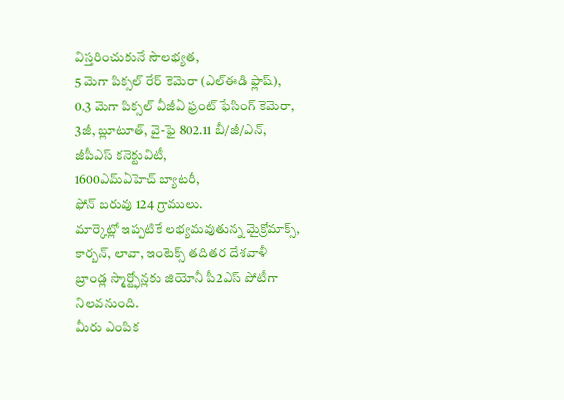విస్తరించుకునే సౌలభ్యత,
5 మెగా పిక్సల్ రేర్ కెమెరా (ఎల్ఈడి ఫ్లాష్),
0.3 మెగా పిక్సల్ వీజీఏ ఫ్రంట్ ఫేసింగ్ కెమెరా,
3జీ, బ్లూటూత్, వై-ఫై 802.11 బీ/జీ/ఎన్,
జీపీఎస్ కనెక్టువిటీ,
1600ఎమ్ఏహెచ్ బ్యాటరీ,
ఫోన్ బరువు 124 గ్రాములు.
మార్కెట్లో ఇప్పటికే లభ్యమవుతున్న మైక్రోమాక్స్, కార్బన్, లావా, ఇంటెక్స్ తదితర దేశవాళీ బ్రాండ్ల స్మార్ట్ఫోన్లకు జియోనీ పీ2ఎస్ పోటీగా నిలవనుంది.
మీరు ఎంపిక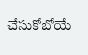చేసుకోబోయే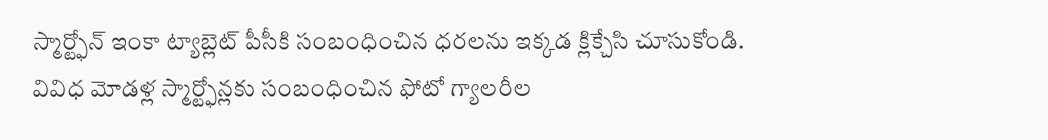స్మార్ట్ఫోన్ ఇంకా ట్యాబ్లెట్ పీసీకి సంబంధించిన ధరలను ఇక్కడ క్లిక్చేసి చూసుకోండి.
వివిధ మోడళ్ల స్మార్ట్ఫోన్లకు సంబంధించిన ఫోటో గ్యాలరీల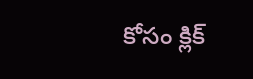కోసం క్లిక్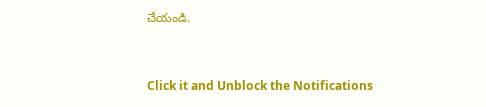చేయండి.


Click it and Unblock the Notifications